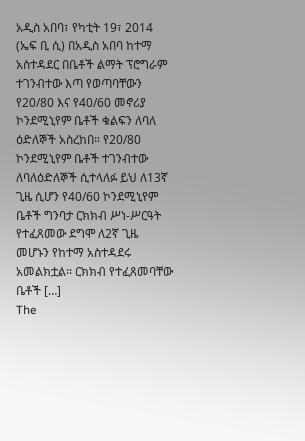አዲስ አበባ፣ የካቲት 19፣ 2014 (ኤፍ ቢ ሲ) በአዲስ አበባ ከተማ አስተዳደር በቤቶች ልማት ፕሮግራም ተገንብተው እጣ የወጣባቸውን የ20/80 እና የ40/60 መኖሪያ ኮንደሚኒየም ቤቶች ቁልፍን ለባለ ዕድለኞች አስረከበ። የ20/80 ኮንደሚኒየም ቤቶች ተገንብተው ለባለዕድለኞች ሲተላለፉ ይህ ለ13ኛ ጊዜ ሲሆን የ40/60 ኮንደሚኒየም ቤቶች ግንባታ ርክክብ ሥነ-ሥርዓት የተፈጸመው ደግሞ ለ2ኛ ጊዜ መሆኑን የከተማ አስተዳደሩ አመልክቷል፡፡ ርክክብ የተፈጸመባቸው ቤቶች […]
The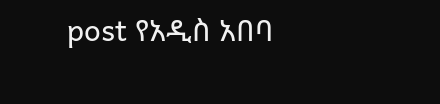post የአዲስ አበባ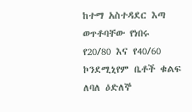ከተማ አስተዳደር እጣ ወጥቶባቸው የነበሩ የ20/80 እና የ40/60 ኮንደሚኒየም ቤቶች ቁልፍ ለባለ ዕድለኞ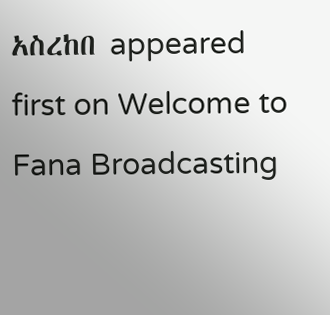አስረከበ appeared first on Welcome to Fana Broadcasting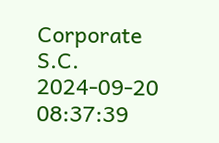Corporate S.C.
2024-09-20 08:37:39